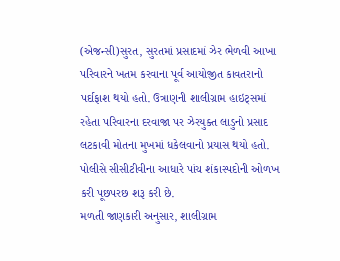(એજન્સી)સુરત, સુરતમાં પ્રસાદમાં ઝેર ભેળવી આખા પરિવારને ખતમ કરવાના પૂર્વ આયોજીત કાવતરાનો પર્દાફાશ થયો હતો. ઉત્રાણની શાલીગ્રામ હાઇટ્સમાં રહેતા પરિવારના દરવાજા પર ઝેરયુક્ત લાડુનો પ્રસાદ લટકાવી મોતના મુખમાં ધકેલવાનો પ્રયાસ થયો હતો. પોલીસે સીસીટીવીના આધારે પાંચ શંકાસ્પદોની ઓળખ કરી પૂછપરછ શરૂ કરી છે.
મળતી જાણકારી અનુસાર, શાલીગ્રામ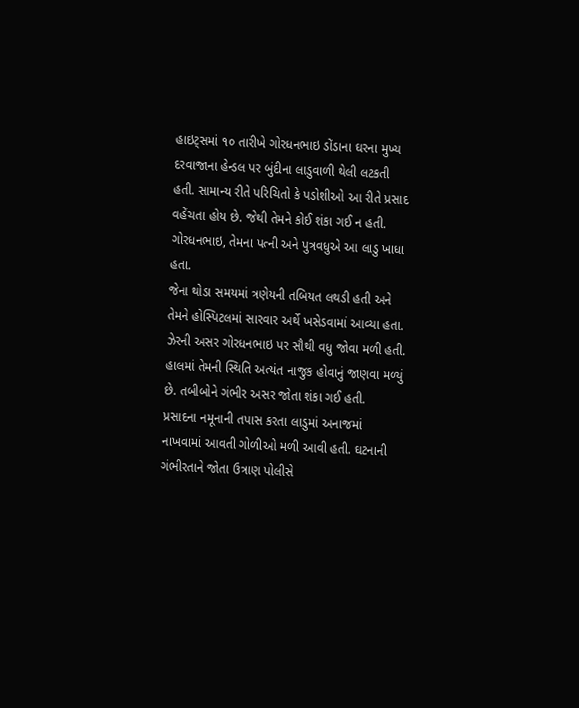હાઇટ્સમાં ૧૦ તારીખે ગોરધનભાઇ ડોંડાના ઘરના મુખ્ય દરવાજાના હેન્ડલ પર બુંદીના લાડુવાળી થેલી લટકતી હતી. સામાન્ય રીતે પરિચિતો કે પડોશીઓ આ રીતે પ્રસાદ વહેંચતા હોય છે. જેથી તેમને કોઈ શંકા ગઈ ન હતી. ગોરધનભાઇ, તેમના પત્ની અને પુત્રવધુએ આ લાડુ ખાધા હતા.
જેના થોડા સમયમાં ત્રણેયની તબિયત લથડી હતી અને તેમને હોસ્પિટલમાં સારવાર અર્થે ખસેડવામાં આવ્યા હતા. ઝેરની અસર ગોરધનભાઇ પર સૌથી વધુ જોવા મળી હતી. હાલમાં તેમની સ્થિતિ અત્યંત નાજુક હોવાનું જાણવા મળ્યું છે. તબીબોને ગંભીર અસર જોતા શંકા ગઈ હતી.
પ્રસાદના નમૂનાની તપાસ કરતા લાડુમાં અનાજમાં નાખવામાં આવતી ગોળીઓ મળી આવી હતી. ઘટનાની ગંભીરતાને જોતા ઉત્રાણ પોલીસે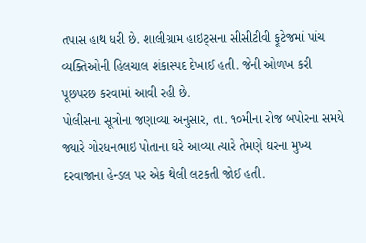તપાસ હાથ ધરી છે. શાલીગ્રામ હાઇટ્સના સીસીટીવી ફૂટેજમાં પાંચ વ્યક્તિઓની હિલચાલ શંકાસ્પદ દેખાઈ હતી. જેની ઓળખ કરી પૂછપરછ કરવામાં આવી રહી છે.
પોલીસના સૂત્રોના જણાવ્યા અનુસાર, તા. ૧૦મીના રોજ બપોરના સમયે જ્યારે ગોરધનભાઇ પોતાના ઘરે આવ્યા ત્યારે તેમણે ઘરના મુખ્ય દરવાજાના હેન્ડલ પર એક થેલી લટકતી જોઈ હતી.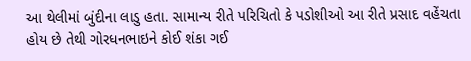આ થેલીમાં બુંદીના લાડુ હતા. સામાન્ય રીતે પરિચિતો કે પડોશીઓ આ રીતે પ્રસાદ વહેંચતા હોય છે તેથી ગોરધનભાઇને કોઈ શંકા ગઈ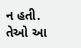ન હતી. તેઓ આ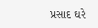પ્રસાદ ઘરે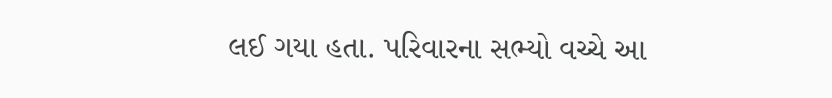લઈ ગયા હતા. પરિવારના સભ્યો વચ્ચે આ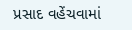પ્રસાદ વહેંચવામાં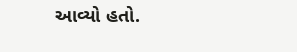આવ્યો હતો.